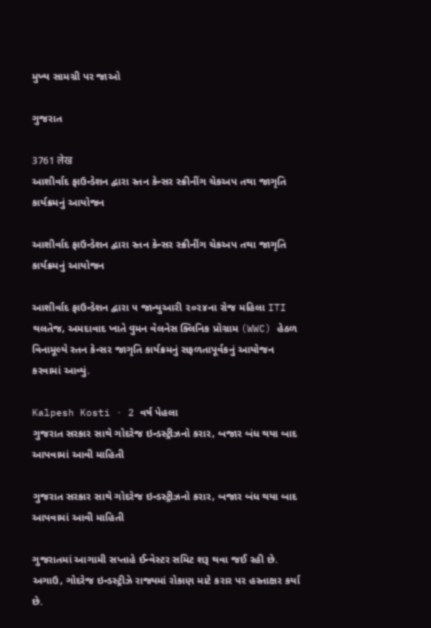મુખ્ય સામગ્રી પર જાઓ

ગુજરાત

3761 लेख
આશીર્વાદ ફાઉન્ડેશન દ્વારા સ્તન કેન્સર સ્ક્રીનીંગ ચેકઅપ તથા જાગૃતિ કાર્યક્રમનું આયોજન

આશીર્વાદ ફાઉન્ડેશન દ્વારા સ્તન કેન્સર સ્ક્રીનીંગ ચેકઅપ તથા જાગૃતિ કાર્યક્રમનું આયોજન

આશીર્વાદ ફાઉન્ડેશન દ્વારા ૫ જાન્યુઆરી ૨૦૨૪ના રોજ મહિલા ITI થલતેજ, અમદાવાદ ખાતે વુમન વેલનેસ ક્લિનિક પ્રોગ્રામ (WWC) હેઠળ વિનામૂલ્યે સ્તન કેન્સર જાગૃતિ કાર્યક્રમનું સફળતાપૂર્વકનું આયોજન કરવામાં આવ્યું.

Kalpesh Kosti · 2 વર્ષ પેહલા
ગુજરાત સરકાર સાથે ગોદરેજ ઇન્ડસ્ટ્રીઝનો કરાર, બજાર બંધ થયા બાદ આપવામાં આવી માહિતી

ગુજરાત સરકાર સાથે ગોદરેજ ઇન્ડસ્ટ્રીઝનો કરાર, બજાર બંધ થયા બાદ આપવામાં આવી માહિતી

ગુજરાતમાં આગામી સપ્તાહે ઈન્વેસ્ટર સમિટ શરૂ થવા જઈ રહી છે. અગાઉ, ગોદરેજ ઇન્ડસ્ટ્રીઝે રાજ્યમાં રોકાણ માટે કરાર પર હસ્તાક્ષર કર્યા છે.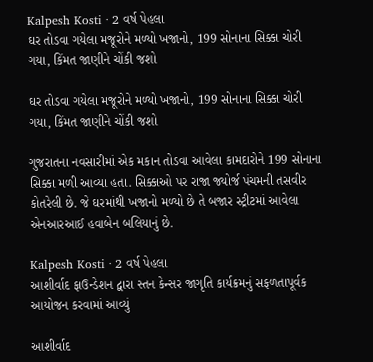Kalpesh Kosti · 2 વર્ષ પેહલા
ઘર તોડવા ગયેલા મજૂરોને મળ્યો ખજાનો, 199 સોનાના સિક્કા ચોરી ગયા, કિંમત જાણીને ચોંકી જશો

ઘર તોડવા ગયેલા મજૂરોને મળ્યો ખજાનો, 199 સોનાના સિક્કા ચોરી ગયા, કિંમત જાણીને ચોંકી જશો

ગુજરાતના નવસારીમાં એક મકાન તોડવા આવેલા કામદારોને 199 સોનાના સિક્કા મળી આવ્યા હતા. સિક્કાઓ પર રાજા જ્યોર્જ પંચમની તસવીર કોતરેલી છે. જે ઘરમાંથી ખજાનો મળ્યો છે તે બજાર સ્ટ્રીટમાં આવેલા એનઆરઆઈ હવાબેન બલિયાનું છે.

Kalpesh Kosti · 2 વર્ષ પેહલા
આશીર્વાદ ફાઉન્ડેશન દ્વારા સ્તન કેન્સર જાગૃતિ કાર્યક્રમનું સફળતાપૂર્વક આયોજન કરવામાં આવ્યું

આશીર્વાદ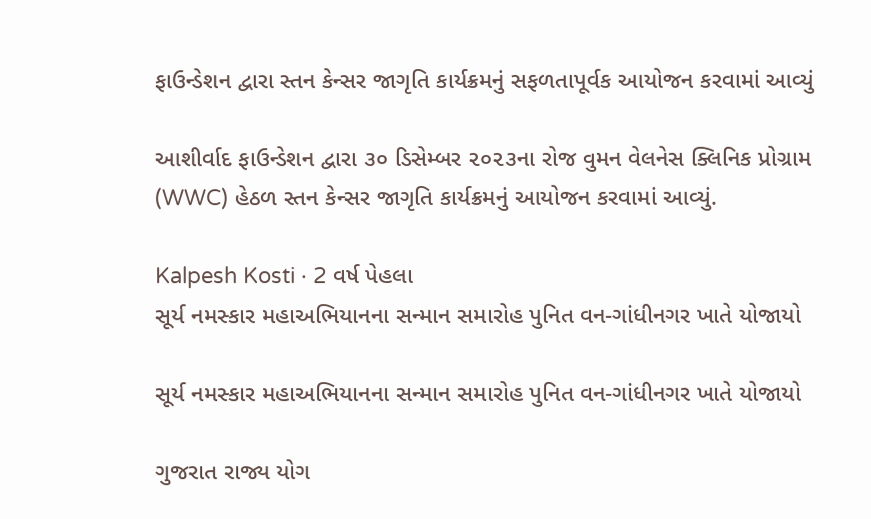ફાઉન્ડેશન દ્વારા સ્તન કેન્સર જાગૃતિ કાર્યક્રમનું સફળતાપૂર્વક આયોજન કરવામાં આવ્યું

આશીર્વાદ ફાઉન્ડેશન દ્વારા ૩૦ ડિસેમ્બર ૨૦૨૩ના રોજ વુમન વેલનેસ ક્લિનિક પ્રોગ્રામ (WWC) હેઠળ સ્તન કેન્સર જાગૃતિ કાર્યક્રમનું આયોજન કરવામાં આવ્યું.

Kalpesh Kosti · 2 વર્ષ પેહલા
સૂર્ય નમસ્કાર મહાઅભિયાનના સન્માન સમારોહ પુનિત વન-ગાંધીનગર ખાતે યોજાયો

સૂર્ય નમસ્કાર મહાઅભિયાનના સન્માન સમારોહ પુનિત વન-ગાંધીનગર ખાતે યોજાયો

ગુજરાત રાજ્ય યોગ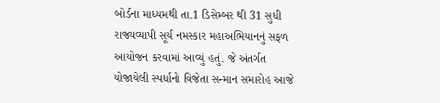બોર્ડના માધ્યમથી તા.1 ડિસેમ્બર થી 31 સુધી રાજ્યવ્યાપી સૂર્ય નમસ્કાર મહાઅભિયાનનું સફળ આયોજન કરવામાં આવ્યું હતું. જે અંતર્ગત યોજાયેલી સ્પર્ધાનો વિજેતા સન્માન સમારોહ આજે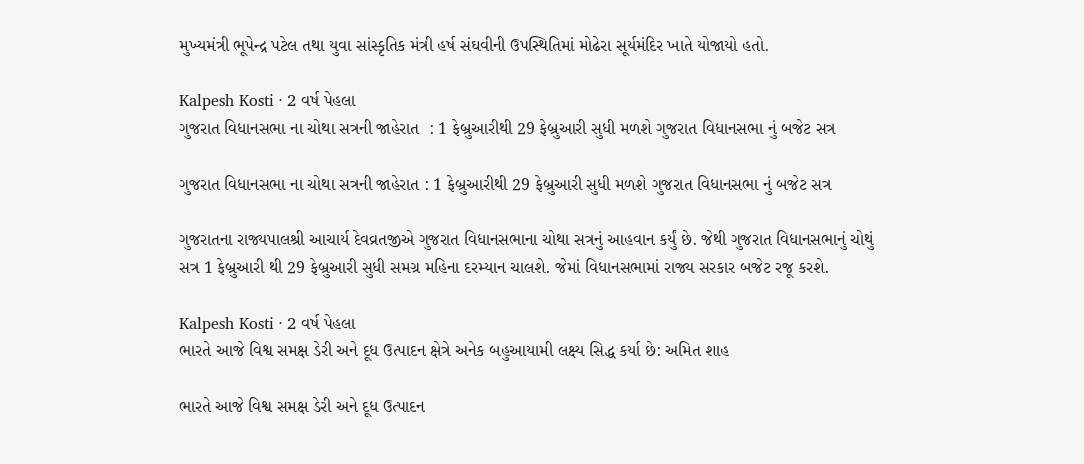મુખ્યમંત્રી ભૂપેન્દ્ર પટેલ તથા યુવા સાંસ્કૃતિક મંત્રી હર્ષ સંઘવીની ઉપસ્થિતિમાં મોઢેરા સૂર્યમંદિર ખાતે યોજાયો હતો.

Kalpesh Kosti · 2 વર્ષ પેહલા
ગુજરાત વિધાનસભા ના ચોથા સત્રની જાહેરાત  : 1 ફેબ્રુઆરીથી 29 ફેબ્રુઆરી સુધી મળશે ગુજરાત વિધાનસભા નું બજેટ સત્ર

ગુજરાત વિધાનસભા ના ચોથા સત્રની જાહેરાત : 1 ફેબ્રુઆરીથી 29 ફેબ્રુઆરી સુધી મળશે ગુજરાત વિધાનસભા નું બજેટ સત્ર

ગુજરાતના રાજ્યપાલશ્રી આચાર્ય દેવવ્રતજીએ ગુજરાત વિધાનસભાના ચોથા સત્રનું આહવાન કર્યું છે. જેથી ગુજરાત વિધાનસભાનું ચોથું સત્ર 1 ફેબ્રુઆરી થી 29 ફેબ્રુઆરી સુધી સમગ્ર મહિના દરમ્યાન ચાલશે. જેમાં વિધાનસભામાં રાજ્ય સરકાર બજેટ રજૂ કરશે.

Kalpesh Kosti · 2 વર્ષ પેહલા
ભારતે આજે વિશ્વ સમક્ષ ડેરી અને દૂધ ઉત્પાદન ક્ષેત્રે અનેક બહુઆયામી લક્ષ્ય સિદ્ધ કર્યા છે: અમિત શાહ

ભારતે આજે વિશ્વ સમક્ષ ડેરી અને દૂધ ઉત્પાદન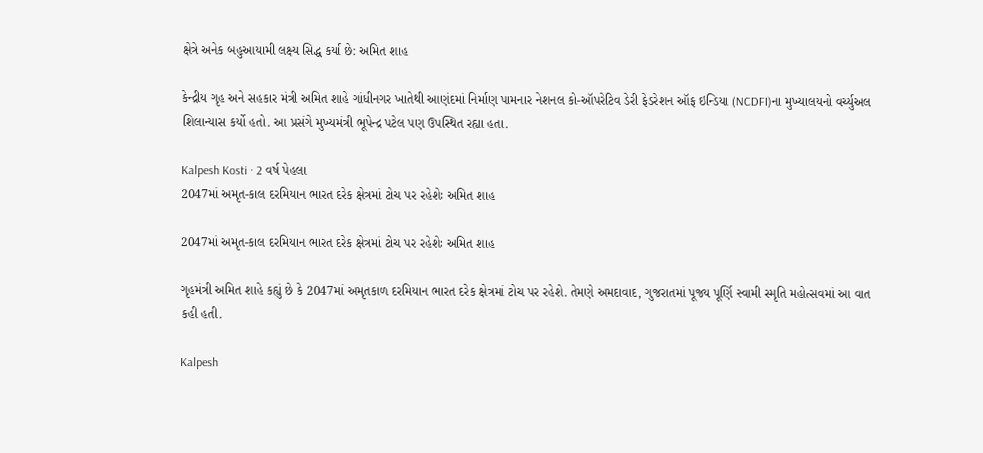ક્ષેત્રે અનેક બહુઆયામી લક્ષ્ય સિદ્ધ કર્યા છે: અમિત શાહ

કેન્દ્રીય ગૃહ અને સહકાર મંત્રી અમિત શાહે ગાંધીનગર ખાતેથી આણંદમાં નિર્માણ પામનાર નેશનલ કો-ઑપરેટિવ ડેરી ફેડરેશન ઑફ ઇન્ડિયા (NCDFI)ના મુખ્યાલયનો વર્ચ્યુઅલ શિલાન્યાસ કર્યો હતો. આ પ્રસંગે મુખ્યમંત્રી ભૂપેન્દ્ર પટેલ પણ ઉપસ્થિત રહ્યા હતા.

Kalpesh Kosti · 2 વર્ષ પેહલા
2047માં અમૃત-કાલ દરમિયાન ભારત દરેક ક્ષેત્રમાં ટોચ પર રહેશેઃ અમિત શાહ

2047માં અમૃત-કાલ દરમિયાન ભારત દરેક ક્ષેત્રમાં ટોચ પર રહેશેઃ અમિત શાહ

ગૃહમંત્રી અમિત શાહે કહ્યું છે કે 2047માં અમૃતકાળ દરમિયાન ભારત દરેક ક્ષેત્રમાં ટોચ પર રહેશે. તેમણે અમદાવાદ, ગુજરાતમાં પૂજ્ય પૂર્ણિ સ્વામી સ્મૃતિ મહોત્સવમાં આ વાત કહી હતી.

Kalpesh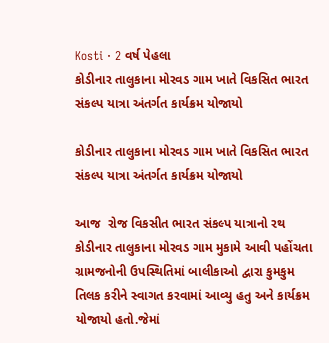Kosti · 2 વર્ષ પેહલા
કોડીનાર તાલુકાના મોરવડ ગામ ખાતે વિકસિત ભારત સંકલ્પ યાત્રા અંતર્ગત કાર્યક્રમ યોજાયો

કોડીનાર તાલુકાના મોરવડ ગામ ખાતે વિકસિત ભારત સંકલ્પ યાત્રા અંતર્ગત કાર્યક્રમ યોજાયો

આજ  રોજ વિકસીત ભારત સંકલ્પ યાત્રાનો રથ  કોડીનાર તાલુકાના મોરવડ ગામ મુકામે આવી પહોંચતા ગ્રામજનોની ઉપસ્થિતિમાં બાલીકાઓ દ્વારા કુમકુમ તિલક કરીને સ્વાગત કરવામાં આવ્યુ હતુ અને કાર્યક્રમ યોજાયો હતો.જેમાં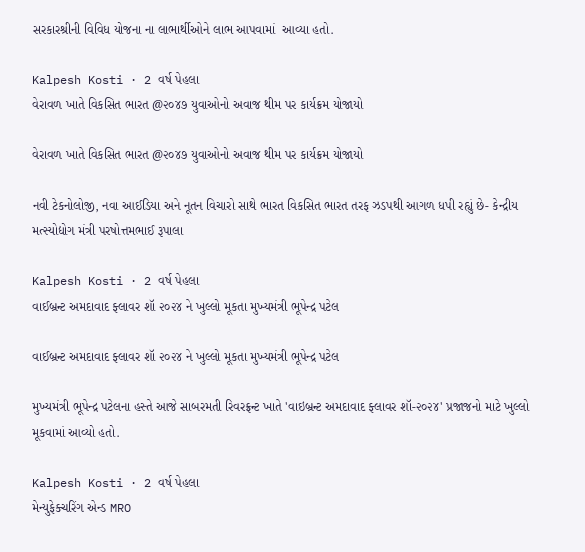સરકારશ્રીની વિવિધ યોજના ના લાભાર્થીઓને લાભ આપવામાં  આવ્યા હતો.

Kalpesh Kosti · 2 વર્ષ પેહલા
વેરાવળ ખાતે વિકસિત ભારત @૨૦૪૭ યુવાઓનો અવાજ થીમ પર કાર્યક્રમ યોજાયો

વેરાવળ ખાતે વિકસિત ભારત @૨૦૪૭ યુવાઓનો અવાજ થીમ પર કાર્યક્રમ યોજાયો

નવી ટેકનોલોજી, નવા આઈડિયા અને નૂતન વિચારો સાથે ભારત વિકસિત ભારત તરફ ઝડપથી આગળ ધપી રહ્યું છે- કેન્દ્રીય મત્સ્યોદ્યોગ મંત્રી પરષોત્તમભાઈ રૂપાલા

Kalpesh Kosti · 2 વર્ષ પેહલા
વાઈબ્રન્ટ અમદાવાદ ફ્લાવર શૉ ૨૦૨૪ ને ખુલ્લો મૂકતા મુખ્યમંત્રી ભૂપેન્દ્ર પટેલ

વાઈબ્રન્ટ અમદાવાદ ફ્લાવર શૉ ૨૦૨૪ ને ખુલ્લો મૂકતા મુખ્યમંત્રી ભૂપેન્દ્ર પટેલ

મુખ્યમંત્રી ભૂપેન્દ્ર પટેલના હસ્તે આજે સાબરમતી રિવરફ્રન્ટ ખાતે 'વાઇબ્રન્ટ અમદાવાદ ફ્લાવર શૉ-૨૦૨૪' પ્રજાજનો માટે ખુલ્લો મૂકવામાં આવ્યો હતો.

Kalpesh Kosti · 2 વર્ષ પેહલા
મેન્યુફેક્ચરિંગ એન્ડ MRO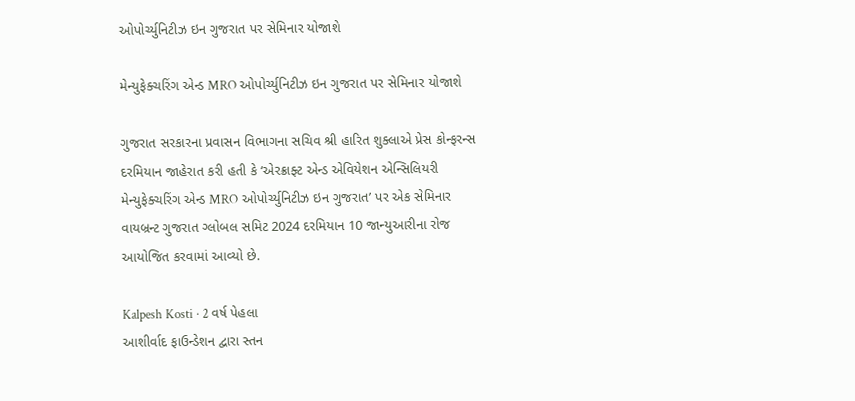ઓપોર્ચ્યુનિટીઝ ઇન ગુજરાત પર સેમિનાર યોજાશે

મેન્યુફેક્ચરિંગ એન્ડ MRO ઓપોર્ચ્યુનિટીઝ ઇન ગુજરાત પર સેમિનાર યોજાશે

ગુજરાત સરકારના પ્રવાસન વિભાગના સચિવ શ્રી હારિત શુક્લાએ પ્રેસ કોન્ફરન્સ દરમિયાન જાહેરાત કરી હતી કે ‘એરક્રાફ્ટ એન્ડ એવિયેશન એન્સિલિયરી મેન્યુફેક્ચરિંગ એન્ડ MRO ઓપોર્ચ્યુનિટીઝ ઇન ગુજરાત’ પર એક સેમિનાર વાયબ્રન્ટ ગુજરાત ગ્લોબલ સમિટ 2024 દરમિયાન 10 જાન્યુઆરીના રોજ આયોજિત કરવામાં આવ્યો છે.

Kalpesh Kosti · 2 વર્ષ પેહલા
આશીર્વાદ ફાઉન્ડેશન દ્વારા સ્તન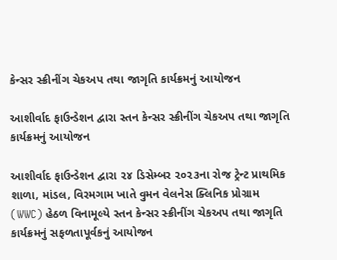કેન્સર સ્ક્રીનીંગ ચેકઅપ તથા જાગૃતિ કાર્યક્રમનું આયોજન

આશીર્વાદ ફાઉન્ડેશન દ્વારા સ્તન કેન્સર સ્ક્રીનીંગ ચેકઅપ તથા જાગૃતિ કાર્યક્રમનું આયોજન

આશીર્વાદ ફાઉન્ડેશન દ્વારા ૨૪ ડિસેમ્બર ૨૦૨૩ના રોજ ટ્રેન્ટ પ્રાથમિક શાળા, માંડલ, વિરમગામ ખાતે વુમન વેલનેસ ક્લિનિક પ્રોગ્રામ (WWC) હેઠળ વિનામૂલ્યે સ્તન કેન્સર સ્ક્રીનીંગ ચેકઅપ તથા જાગૃતિ કાર્યક્રમનું સફળતાપૂર્વકનું આયોજન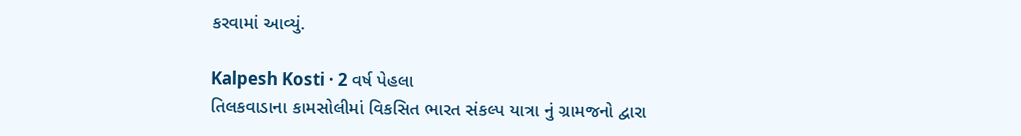કરવામાં આવ્યું.

Kalpesh Kosti · 2 વર્ષ પેહલા
તિલકવાડાના કામસોલીમાં વિકસિત ભારત સંકલ્પ યાત્રા નું ગ્રામજનો દ્વારા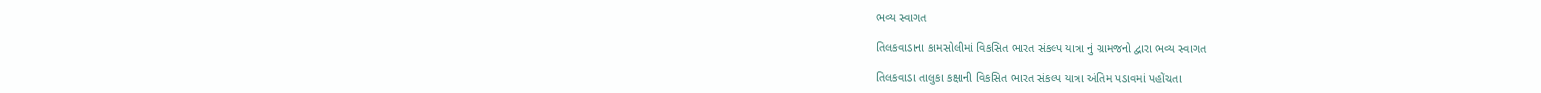ભવ્ય સ્વાગત

તિલકવાડાના કામસોલીમાં વિકસિત ભારત સંકલ્પ યાત્રા નું ગ્રામજનો દ્વારા ભવ્ય સ્વાગત

તિલકવાડા તાલુકા કક્ષાની વિકસિત ભારત સંકલ્પ યાત્રા અંતિમ પડાવમાં પહોંચતા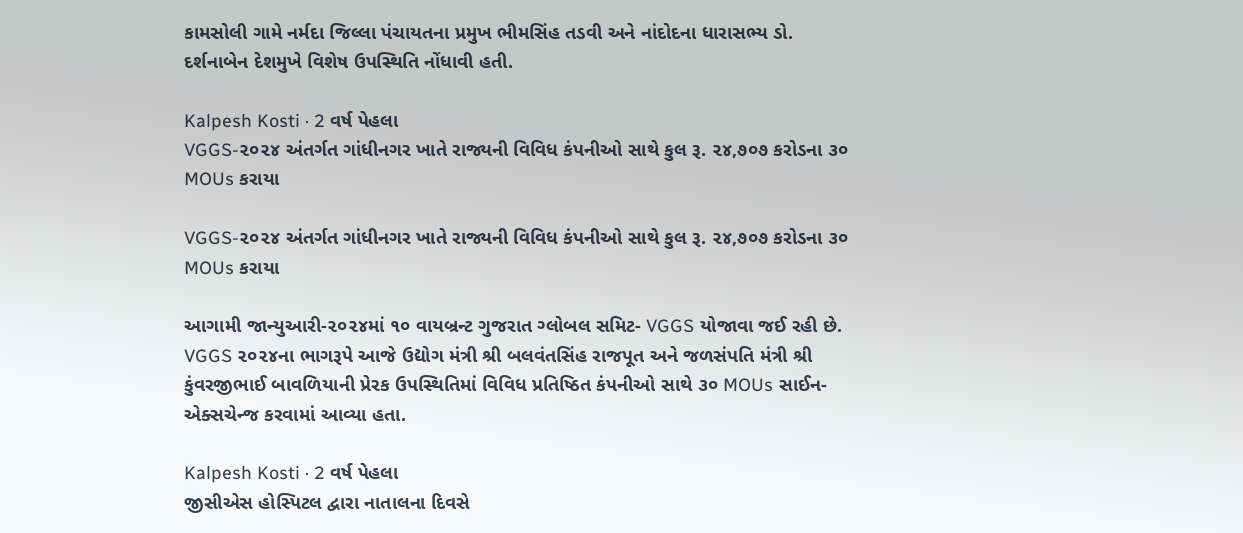કામસોલી ગામે નર્મદા જિલ્લા પંચાયતના પ્રમુખ ભીમસિંહ તડવી અને નાંદોદના ધારાસભ્ય ડો. દર્શનાબેન દેશમુખે વિશેષ ઉપસ્થિતિ નોંધાવી હતી.

Kalpesh Kosti · 2 વર્ષ પેહલા
VGGS-૨૦૨૪ અંતર્ગત ગાંધીનગર ખાતે રાજ્યની વિવિધ કંપનીઓ સાથે કુલ રૂ. ૨૪,૭૦૭ કરોડના ૩૦ MOUs કરાયા

VGGS-૨૦૨૪ અંતર્ગત ગાંધીનગર ખાતે રાજ્યની વિવિધ કંપનીઓ સાથે કુલ રૂ. ૨૪,૭૦૭ કરોડના ૩૦ MOUs કરાયા

આગામી જાન્યુઆરી-૨૦૨૪માં ૧૦ વાયબ્રન્ટ ગુજરાત ગ્લોબલ સમિટ- VGGS યોજાવા જઈ રહી છે. VGGS ૨૦૨૪ના ભાગરૂપે આજે ઉદ્યોગ મંત્રી શ્રી બલવંતસિંહ રાજપૂત અને જળસંપતિ મંત્રી શ્રી કુંવરજીભાઈ બાવળિયાની પ્રેરક ઉપસ્થિતિમાં વિવિધ પ્રતિષ્ઠિત કંપનીઓ સાથે ૩૦ MOUs સાઈન-એક્સચેન્જ કરવામાં આવ્યા હતા.

Kalpesh Kosti · 2 વર્ષ પેહલા
જીસીએસ હોસ્પિટલ દ્વારા નાતાલના દિવસે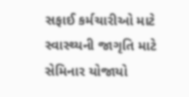સફાઈ કર્મચારીઓ માટે સ્વાસ્થ્યની જાગૃતિ માટે સેમિનાર યોજાયો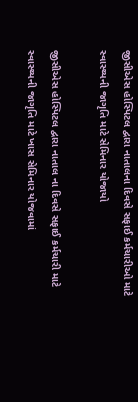જીસીએસ હોસ્પિટલ દ્વારા નાતાલના દિવસે સફાઈ કર્મચારીઓ માટે સ્વાસ્થ્યની જાગૃતિ માટે સેમિનાર યોજાયો

જીસીએસ હોસ્પિટલ દ્વારા નાતાલ ના દિવસે સફાઈ કર્મચારી માટે સ્વાસ્થ્યની જાગૃતિ માટે ખાસ સેમિનાર યોજવામાં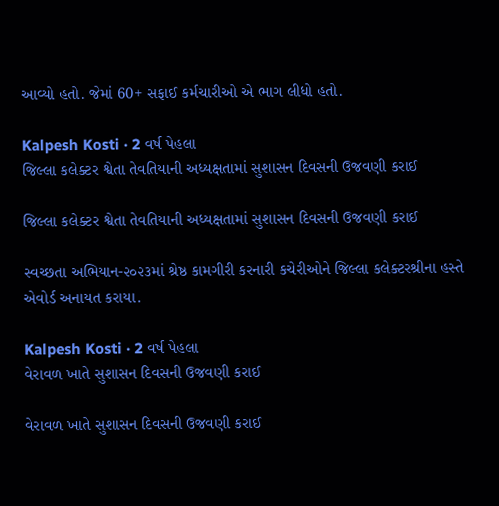આવ્યો હતો. જેમાં 60+ સફાઈ કર્મચારીઓ એ ભાગ લીધો હતો.

Kalpesh Kosti · 2 વર્ષ પેહલા
જિલ્લા કલેક્ટર શ્વેતા તેવતિયાની અધ્યક્ષતામાં સુશાસન દિવસની ઉજવણી કરાઈ

જિલ્લા કલેક્ટર શ્વેતા તેવતિયાની અધ્યક્ષતામાં સુશાસન દિવસની ઉજવણી કરાઈ

સ્વચ્છતા અભિયાન-૨૦૨૩માં શ્રેષ્ઠ કામગીરી કરનારી કચેરીઓને જિલ્લા કલેક્ટરશ્રીના હસ્તે એવોર્ડ અનાયત કરાયા.

Kalpesh Kosti · 2 વર્ષ પેહલા
વેરાવળ ખાતે સુશાસન દિવસની ઉજવણી કરાઈ

વેરાવળ ખાતે સુશાસન દિવસની ઉજવણી કરાઈ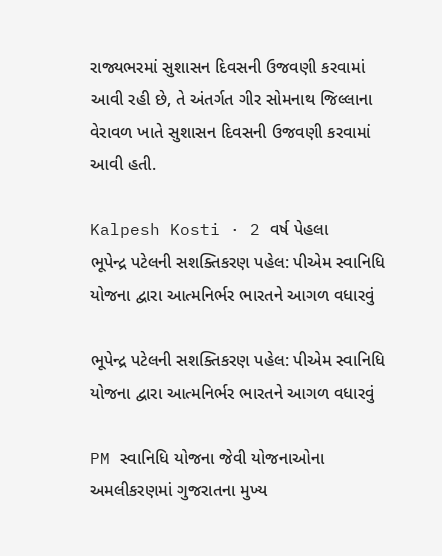રાજ્યભરમાં સુશાસન દિવસની ઉજવણી કરવામાં આવી રહી છે, તે અંતર્ગત ગીર સોમનાથ જિલ્લાના વેરાવળ ખાતે સુશાસન દિવસની ઉજવણી કરવામાં આવી હતી.

Kalpesh Kosti · 2 વર્ષ પેહલા
ભૂપેન્દ્ર પટેલની સશક્તિકરણ પહેલ: પીએમ સ્વાનિધિ યોજના દ્વારા આત્મનિર્ભર ભારતને આગળ વધારવું

ભૂપેન્દ્ર પટેલની સશક્તિકરણ પહેલ: પીએમ સ્વાનિધિ યોજના દ્વારા આત્મનિર્ભર ભારતને આગળ વધારવું

PM સ્વાનિધિ યોજના જેવી યોજનાઓના અમલીકરણમાં ગુજરાતના મુખ્ય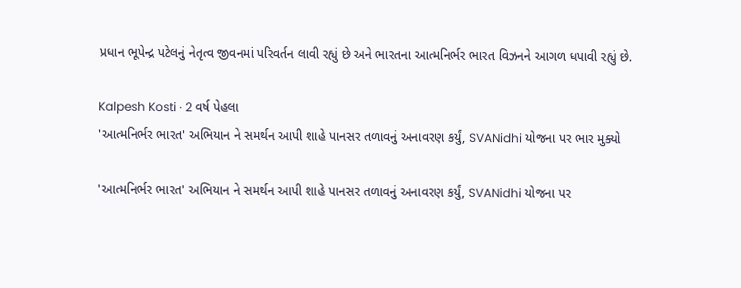પ્રધાન ભૂપેન્દ્ર પટેલનું નેતૃત્વ જીવનમાં પરિવર્તન લાવી રહ્યું છે અને ભારતના આત્મનિર્ભર ભારત વિઝનને આગળ ધપાવી રહ્યું છે.

Kalpesh Kosti · 2 વર્ષ પેહલા
'આત્મનિર્ભર ભારત' અભિયાન ને સમર્થન આપી શાહે પાનસર તળાવનું અનાવરણ કર્યું, SVANidhi યોજના પર ભાર મુક્યો

'આત્મનિર્ભર ભારત' અભિયાન ને સમર્થન આપી શાહે પાનસર તળાવનું અનાવરણ કર્યું, SVANidhi યોજના પર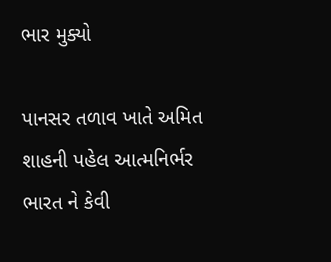ભાર મુક્યો

પાનસર તળાવ ખાતે અમિત શાહની પહેલ આત્મનિર્ભર ભારત ને કેવી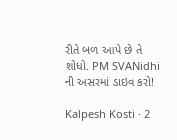રીતે બળ આપે છે તે શોધો. PM SVANidhi ની અસરમાં ડાઇવ કરો!

Kalpesh Kosti · 2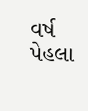વર્ષ પેહલા